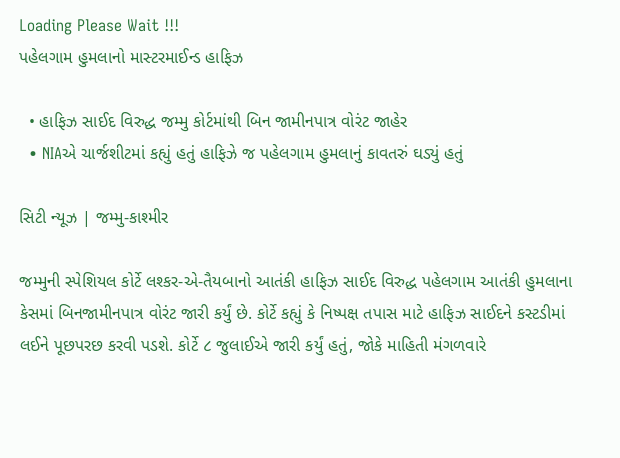Loading Please Wait !!!
પહેલગામ હુમલાનો માસ્ટરમાઈન્ડ હાફિઝ

  • હાફિઝ સાઈદ વિરુદ્ધ જમ્મુ કોર્ટમાંથી બિન જામીનપાત્ર વોરંટ જાહેર
  • NIAએ ચાર્જશીટમાં કહ્યું હતું હાફિઝે જ પહેલગામ હુમલાનું કાવતરું ઘડ્યું હતું

સિટી ન્યૂઝ | જમ્મુ-કાશ્મીર

જમ્મુની સ્પેશિયલ કોર્ટે લશ્કર-એ-તૈયબાનો આતંકી હાફિઝ સાઈદ વિરુદ્ધ પહેલગામ આતંકી હુમલાના કેસમાં બિનજામીનપાત્ર વોરંટ જારી કર્યું છે. કોર્ટે કહ્યું કે નિષ્પક્ષ તપાસ માટે હાફિઝ સાઈદને કસ્ટડીમાં લઈને પૂછપરછ કરવી પડશે. કોર્ટે ૮ જુલાઈએ જારી કર્યું હતું, જોકે માહિતી મંગળવારે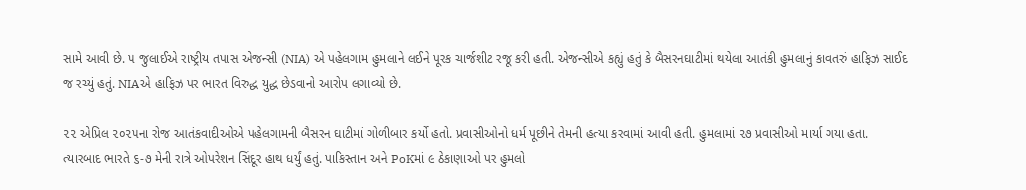સામે આવી છે. ૫ જુલાઈએ રાષ્ટ્રીય તપાસ એજન્સી (NIA) એ પહેલગામ હુમલાને લઈને પૂરક ચાર્જશીટ રજૂ કરી હતી. એજન્સીએ કહ્યું હતું કે બૈસરનઘાટીમાં થયેલા આતંકી હુમલાનું કાવતરું હાફિઝ સાઈદ જ રચ્યું હતું. NIAએ હાફિઝ પર ભારત વિરુદ્ધ યુદ્ધ છેડવાનો આરોપ લગાવ્યો છે.

૨૨ એપ્રિલ ૨૦૨૫ના રોજ આતંકવાદીઓએ પહેલગામની બૈસરન ઘાટીમાં ગોળીબાર કર્યો હતો. પ્રવાસીઓનો ધર્મ પૂછીને તેમની હત્યા કરવામાં આવી હતી. હુમલામાં ૨૭ પ્રવાસીઓ માર્યા ગયા હતા. ત્યારબાદ ભારતે ૬-૭ મેની રાત્રે ઓપરેશન સિંદૂર હાથ ધર્યું હતું. પાકિસ્તાન અને PoKમાં ૯ ઠેકાણાઓ પર હુમલો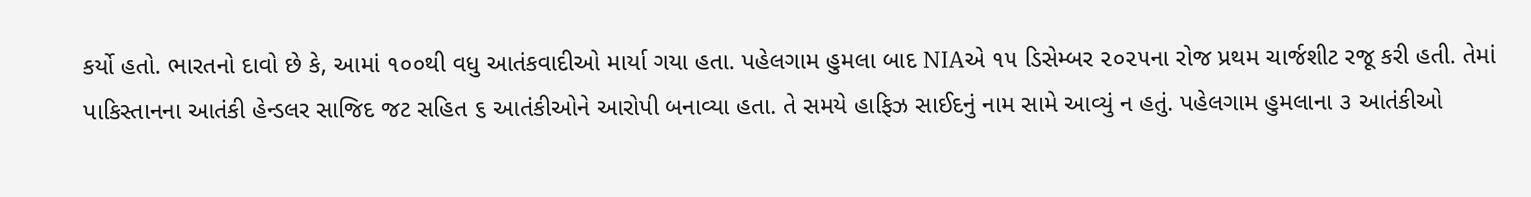કર્યો હતો. ભારતનો દાવો છે કે, આમાં ૧૦૦થી વધુ આતંકવાદીઓ માર્યા ગયા હતા. પહેલગામ હુમલા બાદ NIAએ ૧૫ ડિસેમ્બર ૨૦૨૫ના રોજ પ્રથમ ચાર્જશીટ રજૂ કરી હતી. તેમાં પાકિસ્તાનના આતંકી હેન્ડલર સાજિદ જટ સહિત ૬ આતંકીઓને આરોપી બનાવ્યા હતા. તે સમયે હાફિઝ સાઈદનું નામ સામે આવ્યું ન હતું. પહેલગામ હુમલાના ૩ આતંકીઓ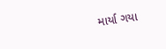માર્યા ગયા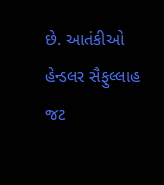છે. આતંકીઓ હેન્ડલર સૈફુલ્લાહ જટ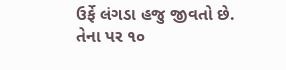ઉર્ફે લંગડા હજુ જીવતો છે. તેના પર ૧૦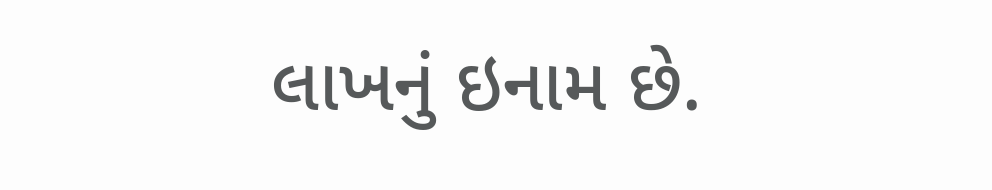લાખનું ઇનામ છે.